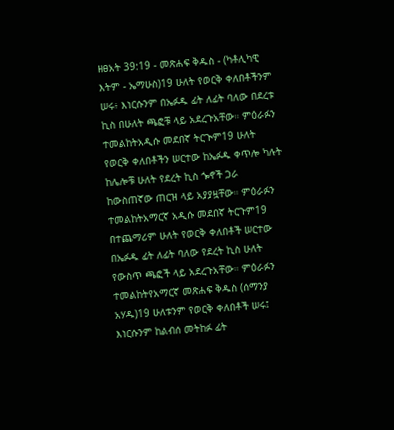ዘፀአት 39:19 - መጽሐፍ ቅዱስ - (ካቶሊካዊ እትም - ኤማሁስ)19 ሁለት የወርቅ ቀለበቶችንም ሠሩ፥ እነርሱንም በኤፉዱ ፊት ለፊት ባለው በደረቱ ኪስ በሁለት ጫፎቹ ላይ አደረጉአቸው። ምዕራፉን ተመልከትአዲሱ መደበኛ ትርጒም19 ሁለት የወርቅ ቀለበቶችን ሠርተው ከኤፉዱ ቀጥሎ ካሉት ከሌሎቹ ሁለት የደረት ኪስ ጐኖች ጋራ ከውስጠኛው ጠርዝ ላይ አያያዟቸው። ምዕራፉን ተመልከትአማርኛ አዲሱ መደበኛ ትርጉም19 በተጨማሪም ሁለት የወርቅ ቀለበቶች ሠርተው በኤፉዱ ፊት ለፊት ባለው የደረት ኪስ ሁለት የውስጥ ጫፎች ላይ አደረጉአቸው። ምዕራፉን ተመልከትየአማርኛ መጽሐፍ ቅዱስ (ሰማንያ አሃዱ)19 ሁለቱንም የወርቅ ቀለበቶች ሠሩ፤ እነርሱንም ከልብሰ መትከፉ ፊት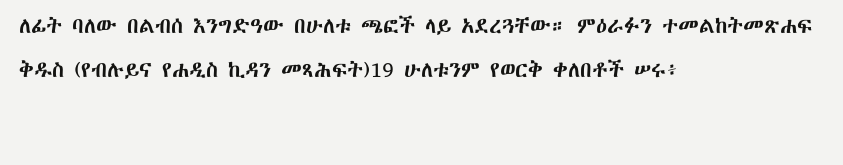ለፊት ባለው በልብሰ እንግድዓው በሁለቱ ጫፎች ላይ አደረጓቸው። ምዕራፉን ተመልከትመጽሐፍ ቅዱስ (የብሉይና የሐዲስ ኪዳን መጻሕፍት)19 ሁለቱንም የወርቅ ቀለበቶች ሠሩ፥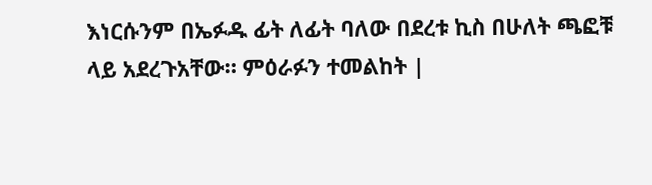እነርሱንም በኤፉዱ ፊት ለፊት ባለው በደረቱ ኪስ በሁለት ጫፎቹ ላይ አደረጉአቸው። ምዕራፉን ተመልከት |